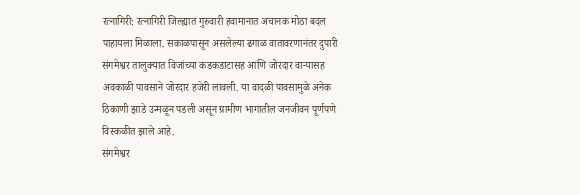रत्नागिरी: रत्नागिरी जिल्ह्यात गुरुवारी हवामानात अचानक मोठा बदल पाहायला मिळाला. सकाळपासून असलेल्या ढगाळ वातावरणानंतर दुपारी संगमेश्वर तालुक्यात विजांच्या कडकडाटासह आणि जोरदार वाऱ्यासह अवकाळी पावसाने जोरदार हजेरी लावली. या वादळी पावसामुळे अनेक ठिकाणी झाडे उन्मळून पडली असून ग्रामीण भागातील जनजीवन पूर्णपणे विस्कळीत झाले आहे.
संगमेश्वर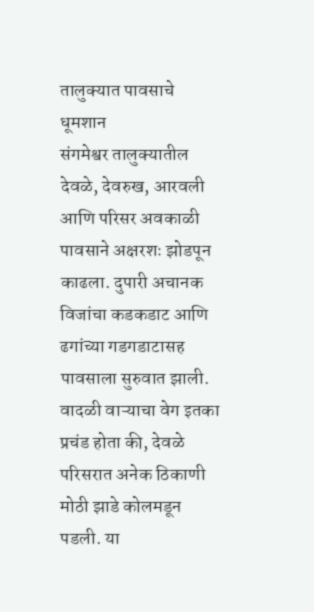तालुक्यात पावसाचे धूमशान
संगमेश्वर तालुक्यातील देवळे, देवरुख, आरवली आणि परिसर अवकाळी पावसाने अक्षरशः झोडपून काढला. दुपारी अचानक विजांचा कडकडाट आणि ढगांच्या गडगडाटासह पावसाला सुरुवात झाली. वादळी वाऱ्याचा वेग इतका प्रचंड होता की, देवळे परिसरात अनेक ठिकाणी मोठी झाडे कोलमडून पडली. या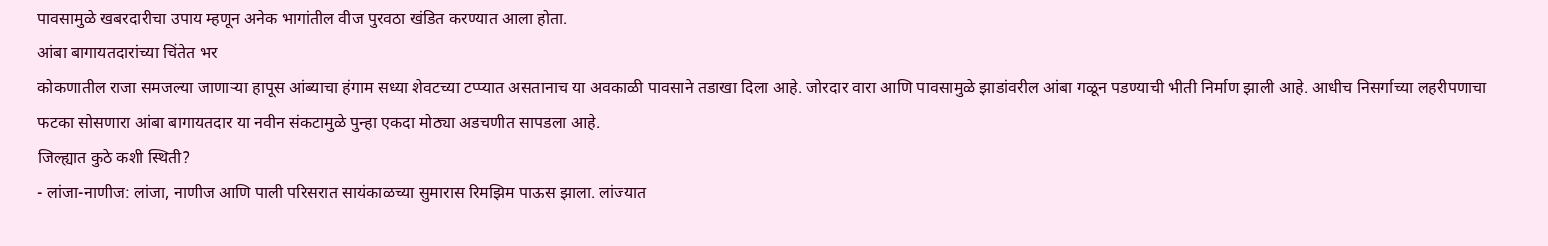पावसामुळे खबरदारीचा उपाय म्हणून अनेक भागांतील वीज पुरवठा खंडित करण्यात आला होता.
आंबा बागायतदारांच्या चिंतेत भर
कोकणातील राजा समजल्या जाणाऱ्या हापूस आंब्याचा हंगाम सध्या शेवटच्या टप्प्यात असतानाच या अवकाळी पावसाने तडाखा दिला आहे. जोरदार वारा आणि पावसामुळे झाडांवरील आंबा गळून पडण्याची भीती निर्माण झाली आहे. आधीच निसर्गाच्या लहरीपणाचा फटका सोसणारा आंबा बागायतदार या नवीन संकटामुळे पुन्हा एकदा मोठ्या अडचणीत सापडला आहे.
जिल्ह्यात कुठे कशी स्थिती?
- लांजा-नाणीज: लांजा, नाणीज आणि पाली परिसरात सायंकाळच्या सुमारास रिमझिम पाऊस झाला. लांज्यात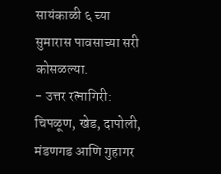सायंकाळी ६ च्या सुमारास पावसाच्या सरी कोसळल्या.
- उत्तर रत्नागिरी: चिपळूण, खेड, दापोली, मंडणगड आणि गुहागर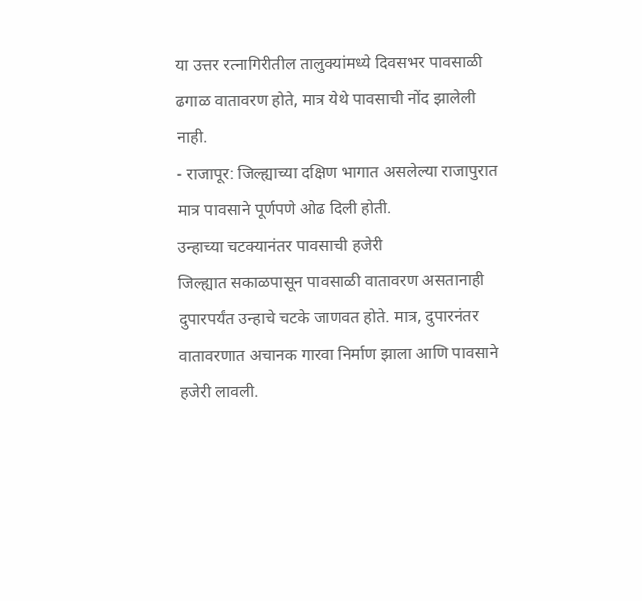या उत्तर रत्नागिरीतील तालुक्यांमध्ये दिवसभर पावसाळी ढगाळ वातावरण होते, मात्र येथे पावसाची नोंद झालेली नाही.
- राजापूर: जिल्ह्याच्या दक्षिण भागात असलेल्या राजापुरात मात्र पावसाने पूर्णपणे ओढ दिली होती.
उन्हाच्या चटक्यानंतर पावसाची हजेरी
जिल्ह्यात सकाळपासून पावसाळी वातावरण असतानाही दुपारपर्यंत उन्हाचे चटके जाणवत होते. मात्र, दुपारनंतर वातावरणात अचानक गारवा निर्माण झाला आणि पावसाने हजेरी लावली.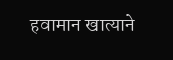हवामान खात्याने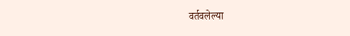वर्तवलेल्या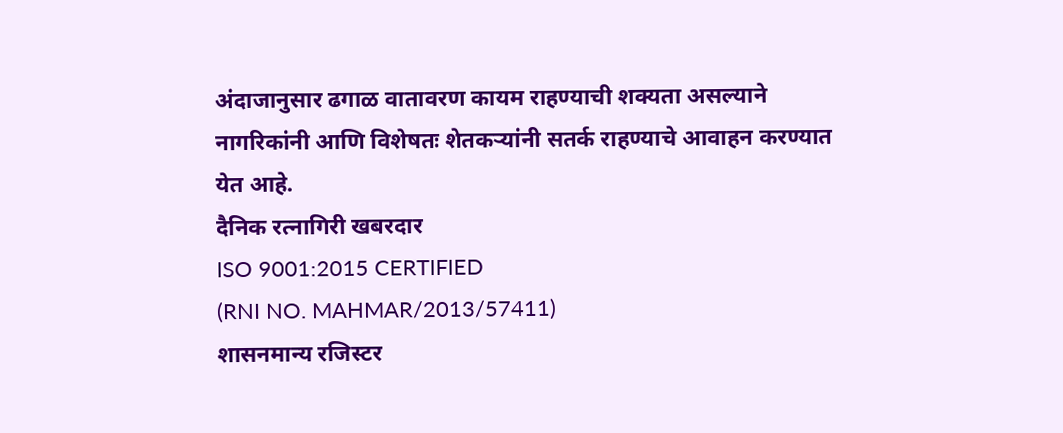अंदाजानुसार ढगाळ वातावरण कायम राहण्याची शक्यता असल्याने नागरिकांनी आणि विशेषतः शेतकऱ्यांनी सतर्क राहण्याचे आवाहन करण्यात येत आहे.
दैनिक रत्नागिरी खबरदार
ISO 9001:2015 CERTIFIED
(RNI NO. MAHMAR/2013/57411)
शासनमान्य रजिस्टर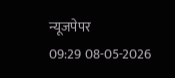न्यूजपेपर
09:29 08-05-2026